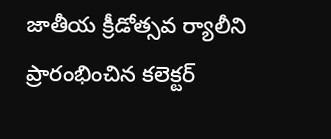జాతీయ క్రీడోత్సవ ర్యాలీని ప్రారంభించిన కలెక్టర్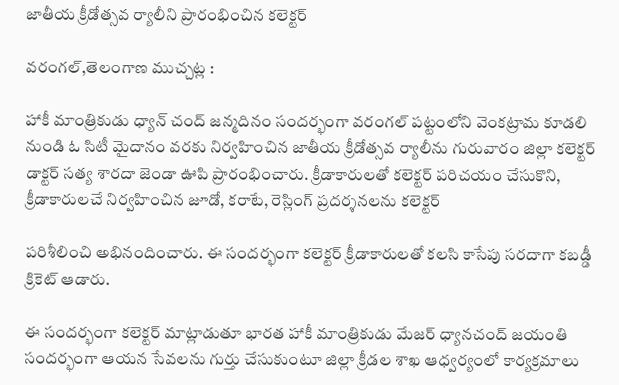జాతీయ క్రీడోత్సవ ర్యాలీని ప్రారంభించిన కలెక్టర్

వరంగల్,తెలంగాణ ముచ్చట్ల :

హాకీ మాంత్రికుడు ధ్యాన్ చంద్ జన్మదినం సందర్భంగా వరంగల్ పట్టంలోని వెంకట్రామ కూడలి నుండి ఓ సిటీ మైదానం వరకు నిర్వహించిన జాతీయ క్రీడోత్సవ ర్యాలీను గురువారం జిల్లా కలెక్టర్ డాక్టర్ సత్య శారదా జెండా ఊపి ప్రారంభించారు. క్రీడాకారులతో కలెక్టర్ పరిచయం చేసుకొని, క్రీడాకారులచే నిర్వహించిన జూడో, కరాటే, రెస్లింగ్ ప్రదర్శనలను కలెక్టర్

పరిశీలించి అభినందించారు. ఈ సందర్భంగా కలెక్టర్ క్రీడాకారులతో కలసి కాసేపు సరదాగా కబడ్డీ క్రికెట్ ఆడారు.

ఈ సందర్భంగా కలెక్టర్ మాట్లాడుతూ భారత హాకీ మాంత్రికుడు మేజర్‌ ధ్యానచంద్‌ జయంతి సందర్భంగా ఆయన సేవలను గుర్తు చేసుకుంటూ జిల్లా క్రీడల శాఖ ఆధ్వర్యంలో కార్యక్రమాలు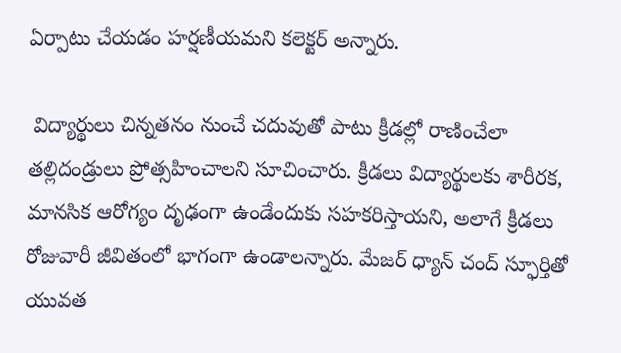ఏర్పాటు చేయడం హర్షణీయమని కలెక్టర్ అన్నారు.

 విద్యార్థులు చిన్నతనం నుంచే చదువుతో పాటు క్రీడల్లో రాణించేలా తల్లిదండ్రులు ప్రోత్సహించాలని సూచించారు. క్రీడలు విద్యార్థులకు శారీరక, మానసిక ఆరోగ్యం దృఢంగా ఉండేందుకు సహకరిస్తాయని, అలాగే క్రీడలు రోజువారీ జీవితంలో భాగంగా ఉండాలన్నారు. మేజర్ ధ్యాన్ చంద్ స్ఫూర్తితో యువత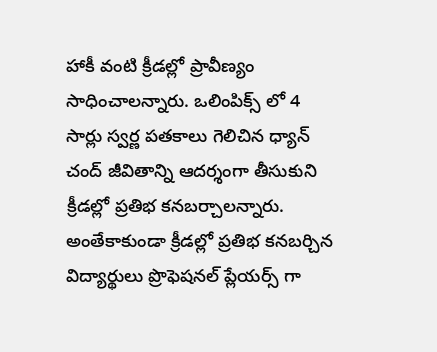హాకీ వంటి క్రీడల్లో ప్రావీణ్యం సాధించాలన్నారు. ఒలింపిక్స్ లో 4 సార్లు స్వర్ణ పతకాలు గెలిచిన ధ్యాన్ చంద్ జీవితాన్ని ఆదర్శంగా తీసుకుని క్రీడల్లో ప్రతిభ కనబర్చాలన్నారు. అంతేకాకుండా క్రీడల్లో ప్రతిభ కనబర్చిన విద్యార్థులు ప్రొఫెషనల్ ప్లేయర్స్ గా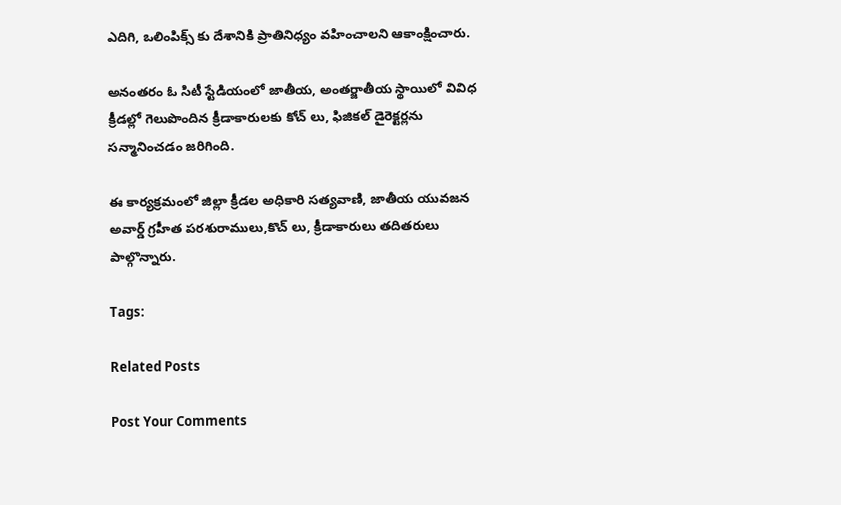ఎదిగి, ఒలింపిక్స్ కు దేశానికి ప్రాతినిధ్యం వహించాలని ఆకాంక్షించారు.

అనంతరం ఓ సిటీ స్టేడియంలో జాతీయ, అంతర్జాతీయ స్థాయిలో వివిధ క్రీడల్లో గెలుపొందిన క్రీడాకారులకు కోచ్ లు, ఫిజికల్ డైరెక్టర్లను సన్మానించడం జరిగింది.

ఈ కార్యక్రమంలో జిల్లా క్రీడల అధికారి సత్యవాణి, జాతీయ యువజన అవార్డ్ గ్రహీత పరశురాములు,కొచ్ లు, క్రీడాకారులు తదితరులు పాల్గొన్నారు.

Tags:

Related Posts

Post Your Comments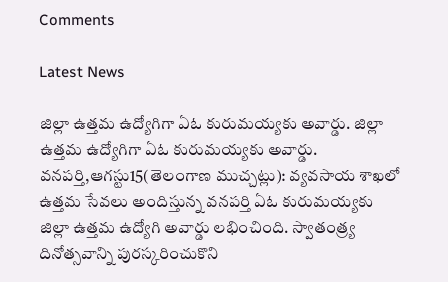Comments

Latest News

జిల్లా ఉత్తమ ఉద్యోగిగా ఏఓ కురుమయ్యకు అవార్డు. జిల్లా ఉత్తమ ఉద్యోగిగా ఏఓ కురుమయ్యకు అవార్డు.
వనపర్తి,ఆగస్టు15(తెలంగాణ ముచ్చట్లు): వ్యవసాయ శాఖలో ఉత్తమ సేవలు అందిస్తున్న వనపర్తి ఏఓ కురుమయ్యకు జిల్లా ఉత్తమ ఉద్యోగి అవార్డు లభించింది. స్వాతంత్ర్య దినోత్సవాన్ని పురస్కరించుకొని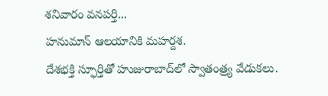శనివారం వనపర్తి...
హనుమాన్ ఆలయానికి మహర్దశ.
దేశభక్తి స్ఫూర్తితో హుజురాబాద్‌లో స్వాతంత్ర్య వేడుకలు.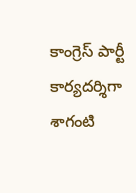కాంగ్రెస్ పార్టీ కార్యదర్శిగా శాగంటి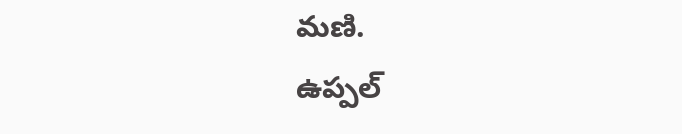మణి.
ఉప్పల్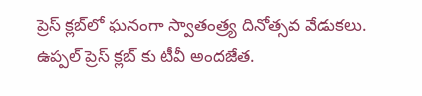ప్రెస్ క్లబ్‌లో ఘనంగా స్వాతంత్ర్య దినోత్సవ వేడుకలు.
ఉప్పల్ ప్రెస్ క్లబ్‌ కు టీవీ అందజేత.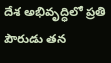దేశ అభివృద్ధిలో ప్రతి పౌరుడు తన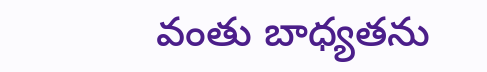వంతు బాధ్యతను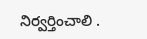నిర్వర్తించాలి .